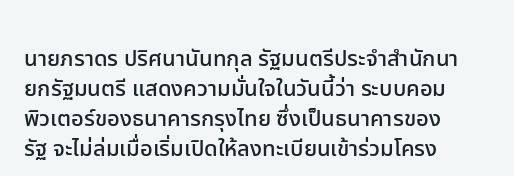นายภราดร ปริศนานันทกุล รัฐมนตรีประจำสำนักนายกรัฐมนตรี แสดงความมั่นใจในวันนี้ว่า ระบบคอมพิวเตอร์ของธนาคารกรุงไทย ซึ่งเป็นธนาคารของรัฐ จะไม่ล่มเมื่อเริ่มเปิดให้ลงทะเบียนเข้าร่วมโครง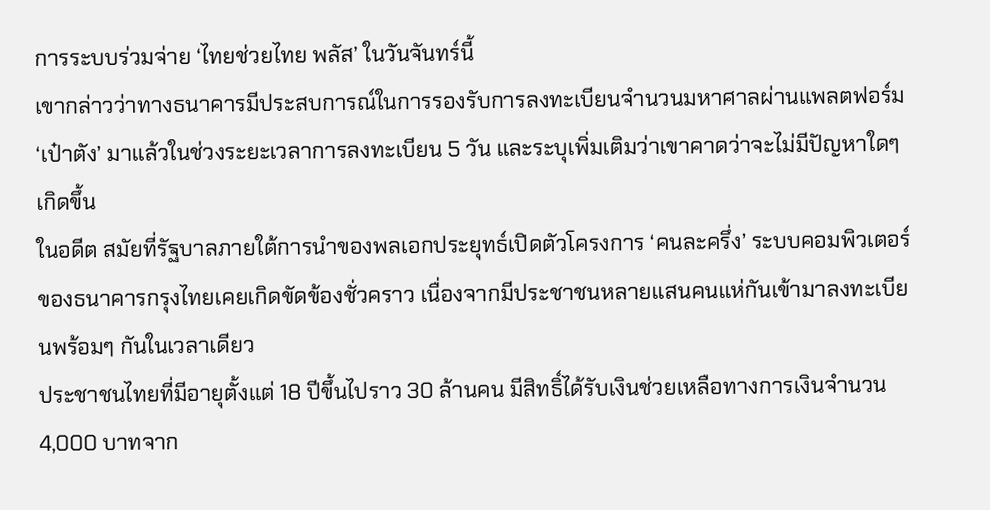การระบบร่วมจ่าย ‘ไทยช่วยไทย พลัส’ ในวันจันทร์นี้
เขากล่าวว่าทางธนาคารมีประสบการณ์ในการรองรับการลงทะเบียนจำนวนมหาศาลผ่านแพลตฟอร์ม ‘เป๋าตัง’ มาแล้วในช่วงระยะเวลาการลงทะเบียน 5 วัน และระบุเพิ่มเติมว่าเขาคาดว่าจะไม่มีปัญหาใดๆ เกิดขึ้น
ในอดีต สมัยที่รัฐบาลภายใต้การนำของพลเอกประยุทธ์เปิดตัวโครงการ ‘คนละครึ่ง’ ระบบคอมพิวเตอร์ของธนาคารกรุงไทยเคยเกิดขัดข้องชั่วคราว เนื่องจากมีประชาชนหลายแสนคนแห่กันเข้ามาลงทะเบียนพร้อมๆ กันในเวลาเดียว
ประชาชนไทยที่มีอายุตั้งแต่ 18 ปีขึ้นไปราว 30 ล้านคน มีสิทธิ์ได้รับเงินช่วยเหลือทางการเงินจำนวน 4,000 บาทจาก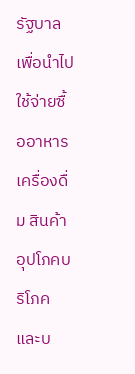รัฐบาล เพื่อนำไปใช้จ่ายซื้ออาหาร เครื่องดื่ม สินค้าอุปโภคบริโภค และบ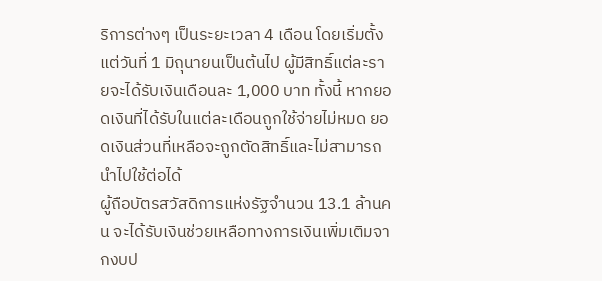ริการต่างๆ เป็นระยะเวลา 4 เดือน โดยเริ่มตั้งแต่วันที่ 1 มิถุนายนเป็นต้นไป ผู้มีสิทธิ์แต่ละรายจะได้รับเงินเดือนละ 1,000 บาท ทั้งนี้ หากยอดเงินที่ได้รับในแต่ละเดือนถูกใช้จ่ายไม่หมด ยอดเงินส่วนที่เหลือจะถูกตัดสิทธิ์และไม่สามารถนำไปใช้ต่อได้
ผู้ถือบัตรสวัสดิการแห่งรัฐจำนวน 13.1 ล้านคน จะได้รับเงินช่วยเหลือทางการเงินเพิ่มเติมจากงบป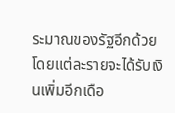ระมาณของรัฐอีกด้วย โดยแต่ละรายจะได้รับเงินเพิ่มอีกเดือ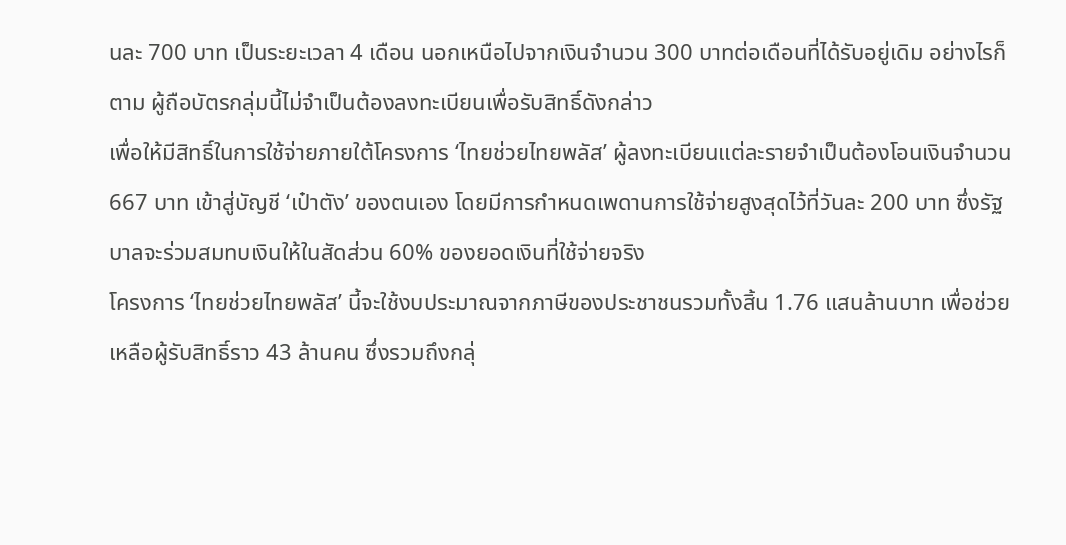นละ 700 บาท เป็นระยะเวลา 4 เดือน นอกเหนือไปจากเงินจำนวน 300 บาทต่อเดือนที่ได้รับอยู่เดิม อย่างไรก็ตาม ผู้ถือบัตรกลุ่มนี้ไม่จำเป็นต้องลงทะเบียนเพื่อรับสิทธิ์ดังกล่าว
เพื่อให้มีสิทธิ์ในการใช้จ่ายภายใต้โครงการ ‘ไทยช่วยไทยพลัส’ ผู้ลงทะเบียนแต่ละรายจำเป็นต้องโอนเงินจำนวน 667 บาท เข้าสู่บัญชี ‘เป๋าตัง’ ของตนเอง โดยมีการกำหนดเพดานการใช้จ่ายสูงสุดไว้ที่วันละ 200 บาท ซึ่งรัฐบาลจะร่วมสมทบเงินให้ในสัดส่วน 60% ของยอดเงินที่ใช้จ่ายจริง
โครงการ ‘ไทยช่วยไทยพลัส’ นี้จะใช้งบประมาณจากภาษีของประชาชนรวมทั้งสิ้น 1.76 แสนล้านบาท เพื่อช่วยเหลือผู้รับสิทธิ์ราว 43 ล้านคน ซึ่งรวมถึงกลุ่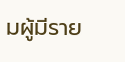มผู้มีราย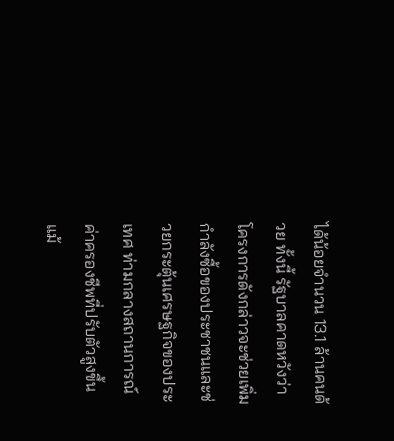ได้น้อยจำนวน 13.1 ล้านคนด้วย ทั้งนี้ รัฐบาลคาดหวังว่าโครงการดังกล่าวจะช่วยเพิ่มกำลังซื้อของประชาชนและช่วยกระตุ้นเศรษฐกิจของประเทศ ท่ามกลางสถานการณ์ค่าครองชีพที่ปรับตัวสูงขึ้น แม้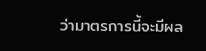ว่ามาตรการนี้จะมีผล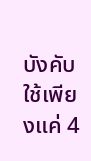บังคับใช้เพียงแค่ 4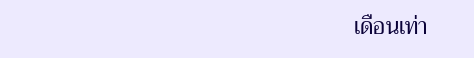เดือนเท่า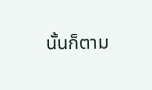นั้นก็ตาม